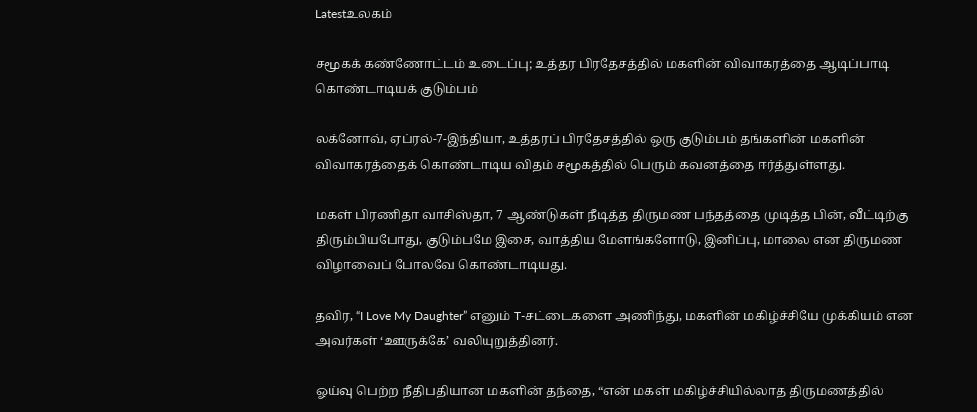Latestஉலகம்

சமூகக் கண்ணோட்டம் உடைப்பு; உத்தர பிரதேசத்தில் மகளின் விவாகரத்தை ஆடிப்பாடி கொண்டாடியக் குடும்பம்

லக்னோவ், ஏப்ரல்-7-இந்தியா, உத்தரப் பிரதேசத்தில் ஒரு குடும்பம் தங்களின் மகளின் விவாகரத்தைக் கொண்டாடிய விதம் சமூகத்தில் பெரும் கவனத்தை ஈர்த்துள்ளது.

மகள் பிரணிதா வாசிஸ்தா, 7 ஆண்டுகள் நீடித்த திருமண பந்தத்தை முடித்த பின், வீட்டிற்கு திரும்பியபோது, குடும்பமே இசை, வாத்திய மேளங்களோடு, இனிப்பு, மாலை என திருமண விழாவைப் போலவே கொண்டாடியது.

தவிர, “I Love My Daughter” எனும் T-சட்டைகளை அணிந்து, மகளின் மகிழ்ச்சியே முக்கியம் என அவர்கள் ‘ஊருக்கே’ வலியுறுத்தினர்.

ஓய்வு பெற்ற நீதிபதியான மகளின் தந்தை, “என் மகள் மகிழ்ச்சியில்லாத திருமணத்தில்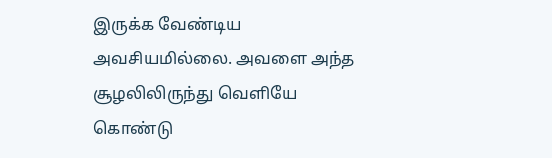இருக்க வேண்டிய அவசியமில்லை. அவளை அந்த சூழலிலிருந்து வெளியே கொண்டு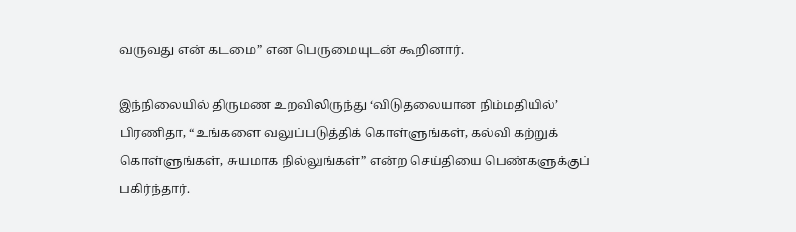வருவது என் கடமை” என பெருமையுடன் கூறினார்.

இந்நிலையில் திருமண உறவிலிருந்து ‘விடுதலையான நிம்மதியில்’ பிரணிதா, “உங்களை வலுப்படுத்திக் கொள்ளுங்கள், கல்வி கற்றுக் கொள்ளுங்கள், சுயமாக நில்லுங்கள்” என்ற செய்தியை பெண்களுக்குப் பகிர்ந்தார்.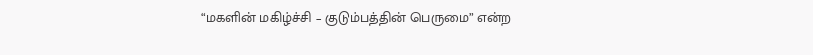“மகளின் மகிழ்ச்சி – குடும்பத்தின் பெருமை” என்ற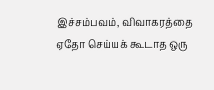இச்சம்பவம், விவாகரத்தை ஏதோ செய்யக் கூடாத ஒரு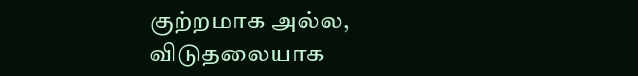குற்றமாக அல்ல, விடுதலையாக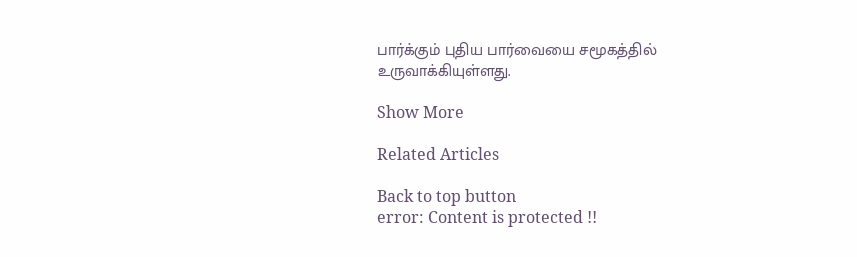பார்க்கும் புதிய பார்வையை சமூகத்தில் உருவாக்கியுள்ளது.

Show More

Related Articles

Back to top button
error: Content is protected !!